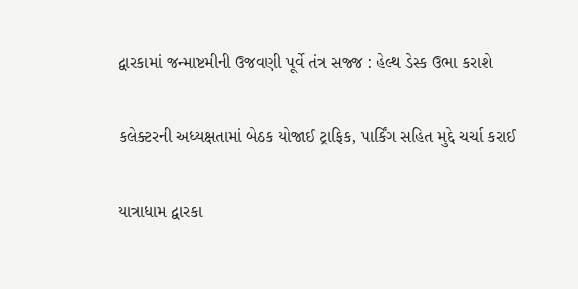દ્વારકામાં જન્માષ્ટમીની ઉજવણી પૂર્વે તંત્ર સજ્જ : હેલ્થ ડેસ્ક ઉભા કરાશે

કલેક્ટરની અધ્યક્ષતામાં બેઠક યોજાઈ ટ્રાફિક, પાર્કિંગ સહિત મુદ્દે ચર્ચા કરાઈ

યાત્રાધામ દ્વારકા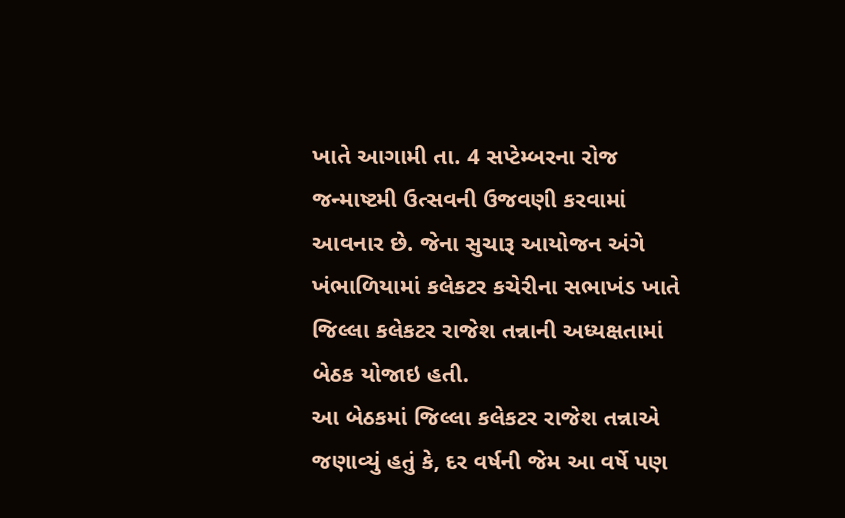ખાતે આગામી તા. 4 સપ્ટેમ્બરના રોજ જન્માષ્ટમી ઉત્સવની ઉજવણી કરવામાં આવનાર છે. જેના સુચારૂ આયોજન અંગે ખંભાળિયામાં કલેકટર કચેરીના સભાખંડ ખાતે જિલ્લા કલેકટર રાજેશ તન્નાની અધ્યક્ષતામાં બેઠક યોજાઇ હતી.
આ બેઠકમાં જિલ્લા કલેકટર રાજેશ તન્નાએ જણાવ્યું હતું કે, દર વર્ષની જેમ આ વર્ષે પણ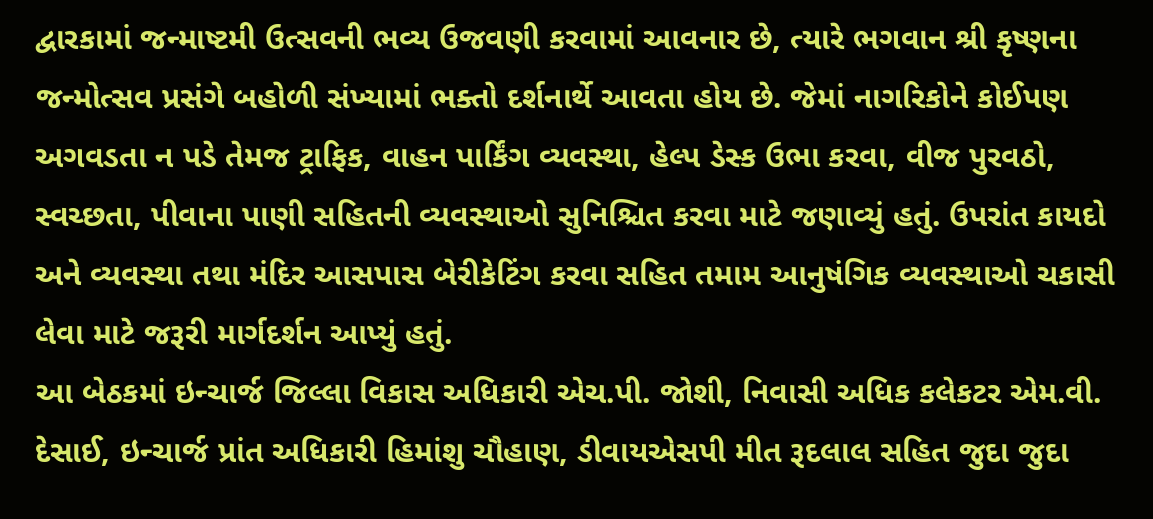દ્વારકામાં જન્માષ્ટમી ઉત્સવની ભવ્ય ઉજવણી કરવામાં આવનાર છે, ત્યારે ભગવાન શ્રી કૃષ્ણના જન્મોત્સવ પ્રસંગે બહોળી સંખ્યામાં ભક્તો દર્શનાર્થે આવતા હોય છે. જેમાં નાગરિકોને કોઈપણ અગવડતા ન પડે તેમજ ટ્રાફિક, વાહન પાર્કિંગ વ્યવસ્થા, હેલ્પ ડેસ્ક ઉભા કરવા, વીજ પુરવઠો, સ્વચ્છતા, પીવાના પાણી સહિતની વ્યવસ્થાઓ સુનિશ્ચિત કરવા માટે જણાવ્યું હતું. ઉપરાંત કાયદો અને વ્યવસ્થા તથા મંદિર આસપાસ બેરીકેટિંગ કરવા સહિત તમામ આનુષંગિક વ્યવસ્થાઓ ચકાસી લેવા માટે જરૂરી માર્ગદર્શન આપ્યું હતું.
આ બેઠકમાં ઇન્ચાર્જ જિલ્લા વિકાસ અધિકારી એચ.પી. જોશી, નિવાસી અધિક કલેકટર એમ.વી. દેસાઈ, ઇન્ચાર્જ પ્રાંત અધિકારી હિમાંશુ ચૌહાણ, ડીવાયએસપી મીત રૂદલાલ સહિત જુદા જુદા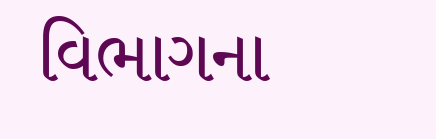વિભાગના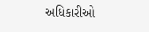અધિકારીઓ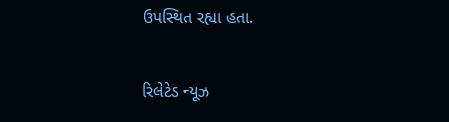ઉપસ્થિત રહ્યા હતા.

રિલેટેડ ન્યૂઝ